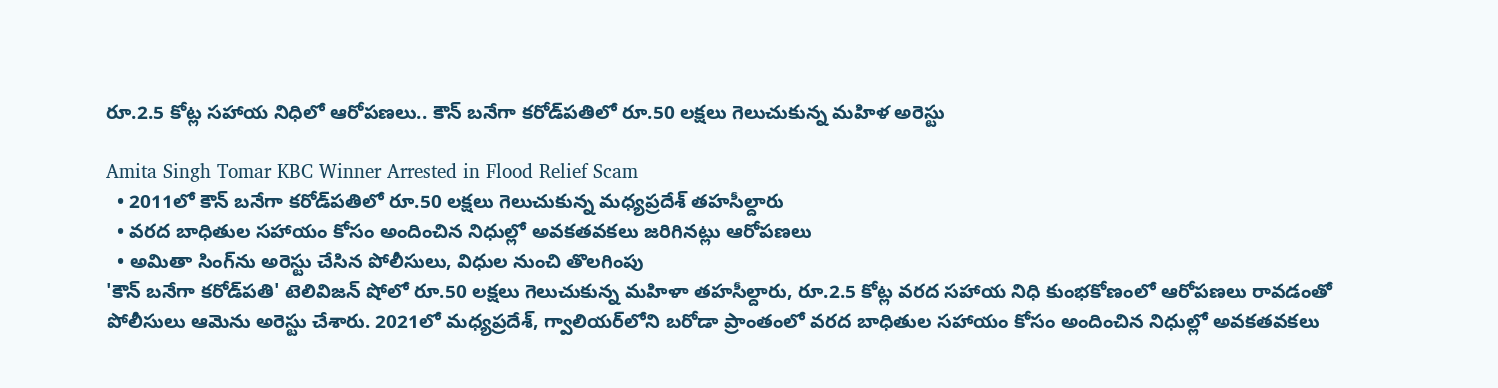రూ.2.5 కోట్ల సహాయ నిధిలో ఆరోపణలు.. కౌన్ బనేగా కరోడ్‌పతిలో రూ.50 లక్షలు గెలుచుకున్న మహిళ అరెస్టు

Amita Singh Tomar KBC Winner Arrested in Flood Relief Scam
  • 2011లో కౌన్ బనేగా కరోడ్‌పతిలో రూ.50 లక్షలు గెలుచుకున్న మధ్యప్రదేశ్ తహసీల్దారు
  • వరద బాధితుల సహాయం కోసం అందించిన నిధుల్లో అవకతవకలు జరిగినట్లు ఆరోపణలు
  • అమితా సింగ్‌ను అరెస్టు చేసిన పోలీసులు, విధుల నుంచి తొలగింపు
'కౌన్ బనేగా కరోడ్‌పతి' టెలివిజన్ షోలో రూ.50 లక్షలు గెలుచుకున్న మహిళా తహసీల్దారు, రూ.2.5 కోట్ల వరద సహాయ నిధి కుంభకోణంలో ఆరోపణలు రావడంతో పోలీసులు ఆమెను అరెస్టు చేశారు. 2021లో మధ్యప్రదేశ్, గ్వాలియర్‌‌లోని బరోడా ప్రాంతంలో వరద బాధితుల సహాయం కోసం అందించిన నిధుల్లో అవకతవకలు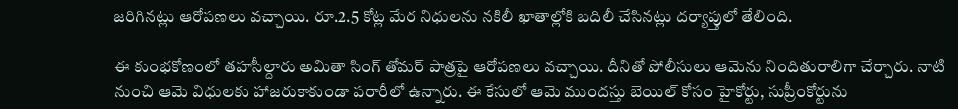జరిగినట్లు ఆరోపణలు వచ్చాయి. రూ.2.5 కోట్ల మేర నిధులను నకిలీ ఖాతాల్లోకి బదిలీ చేసినట్లు దర్యాప్తులో తేలింది.

ఈ కుంభకోణంలో తహసీల్దారు అమితా సింగ్ తోమర్ పాత్రపై ఆరోపణలు వచ్చాయి. దీనితో పోలీసులు ఆమెను నిందితురాలిగా చేర్చారు. నాటి నుంచి ఆమె విధులకు హాజరుకాకుండా పరారీలో ఉన్నారు. ఈ కేసులో ఆమె ముందస్తు బెయిల్ కోసం హైకోర్టు, సుప్రీంకోర్టును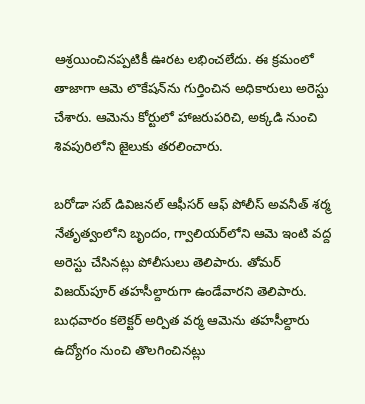ఆశ్రయించినప్పటికీ ఊరట లభించలేదు. ఈ క్రమంలో తాజాగా ఆమె లొకేషన్‌ను గుర్తించిన అధికారులు అరెస్టు చేశారు. ఆమెను కోర్టులో హాజరుపరిచి, అక్కడి నుంచి శివపురిలోని జైలుకు తరలించారు.

బరోడా సబ్ డివిజనల్ ఆఫీసర్ ఆఫ్ పోలీస్ అవనీత్ శర్మ నేతృత్వంలోని బృందం, గ్వాలియర్‌లోని ఆమె ఇంటి వద్ద అరెస్టు చేసినట్లు పోలీసులు తెలిపారు. తోమర్ విజయ్‌పూర్ తహసీల్దారుగా ఉండేవారని తెలిపారు. బుధవారం కలెక్టర్ అర్పిత వర్మ ఆమెను తహసీల్దారు ఉద్యోగం నుంచి తొలగించినట్లు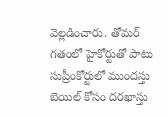వెల్లడించారు. తోమర్ గతంలో హైకోర్టుతో పాటు సుప్రీంకోర్టులో ముందస్తు బెయిల్ కోసం దరఖాస్తు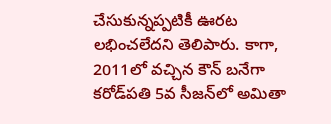చేసుకున్నప్పటికీ ఊరట లభించలేదని తెలిపారు. కాగా, 2011లో వచ్చిన కౌన్ బనేగా కరోడ్‌పతి 5వ సీజన్‌లో అమితా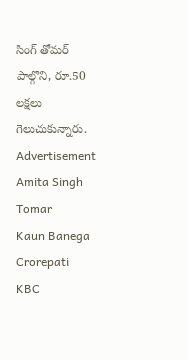సింగ్ తోమర్ పాల్గొని, రూ.50 లక్షలు గెలుచుకున్నారు.
Advertisement
Amita Singh Tomar
Kaun Banega Crorepati
KBC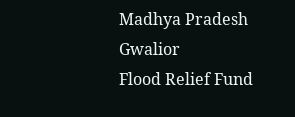Madhya Pradesh
Gwalior
Flood Relief Fund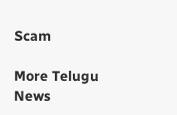Scam

More Telugu News